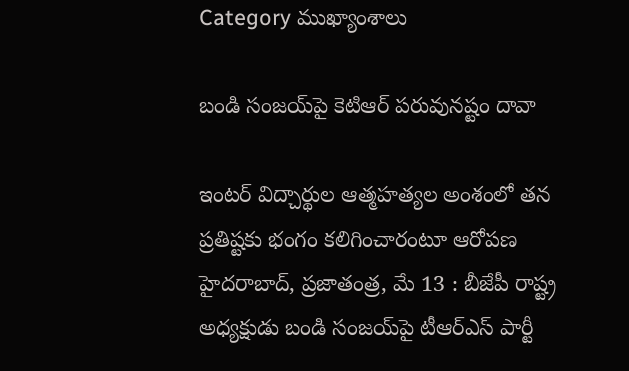Category ముఖ్యాంశాలు

బండి సంజయ్‌పై కెటిఆర్‌ ‌పరువునష్టం దావా

ఇంటర్‌ ‌విద్చార్థుల ఆత్మహత్యల అంశంలో తన ప్రతిష్టకు భంగం కలిగించారంటూ ఆరోపణ హైదరాబాద్‌, ప్రజాతంత్ర, మే 13 : బీజేపీ రాష్ట్ర అధ్యక్షుడు బండి సంజయ్‌పై టీఆర్‌ఎస్‌ ‌పార్టీ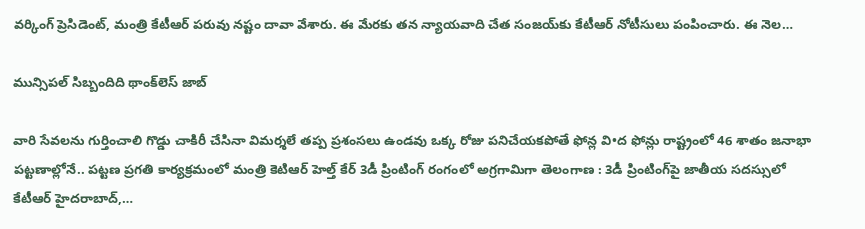వర్కింగ్‌ ‌ప్రెసిడెంట్‌, మంత్రి కేటీఆర్‌ ‌పరువు నష్టం దావా వేశారు. ఈ మేరకు తన న్యాయవాది చేత సంజయ్‌కు కేటీఆర్‌ ‌నోటీసులు పంపించారు. ఈ నెల…

మున్సిపల్‌ ‌సిబ్బందిది థాంక్‌లెస్‌ ‌జాబ్‌

వారి సేవలను గుర్తించాలి గొడ్డు చాకిరీ చేసినా విమర్శలే తప్ప ప్రశంసలు ఉండవు ఒక్క రోజు పనిచేయకపోతే ఫోన్ల వి•ద ఫోన్లు రాష్ట్రంలో 46 శాతం జనాభా పట్టణాల్లోనే.. పట్టణ ప్రగతి కార్యక్రమంలో మంత్రి కెటిఆర్‌ ‌హెల్త్ ‌కేర్‌ 3డీ ప్రింటింగ్‌ ‌రంగంలో అగ్రగామిగా తెలంగాణ : 3డీ ప్రింటింగ్‌పై జాతీయ సదస్సులో కేటీఆర్‌ ‌హైదరాబాద్‌,…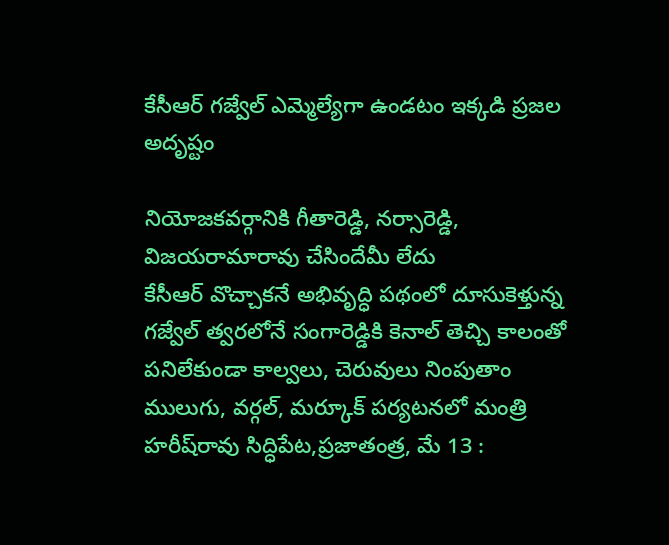కేసీఆర్‌ ‌గజ్వేల్‌ ఎమ్మెల్యేగా ఉండటం ఇక్కడి ప్రజల అదృష్టం

నియోజకవర్గానికి గీతారెడ్డి, నర్సారెడ్డి, విజయరామారావు చేసిందేమీ లేదు కేసీఆర్‌ ‌వొచ్చాకనే అభివృద్ధి పథంలో దూసుకెళ్తున్న గజ్వేల్‌ ‌త్వరలోనే సంగారెడ్డికి కెనాల్‌ ‌తెచ్చి కాలంతో పనిలేకుండా కాల్వలు, చెరువులు నింపుతాం ములుగు, వర్గల్‌, మర్కూక్‌ ‌పర్యటనలో మంత్రి హరీష్‌రావు సిద్ధిపేట,ప్రజాతంత్ర, మే 13 :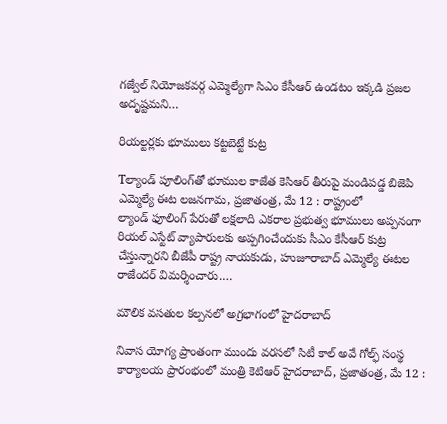గజ్వేల్‌ ‌నియోజకవర్గ ఎమ్మెల్యేగా సిఎం కేసీఆర్‌ ఉం‌డటం ఇక్కడి ప్రజల అదృష్టమని…

రియల్టర్లకు భూములు కట్టబెట్టే కుట్ర

Tల్యాండ్‌ ‌పూలింగ్‌తో భూముల కాజేత కెసిఆర్‌ ‌తీరుపై మండిపడ్డ బిజెపి ఎమ్మెల్యే ఈట లజనగామ, ప్రజాతంత్ర, మే 12 : రాష్ట్రంలో ల్యాండ్‌ ‌ఫూలింగ్‌ ‌పేరుతో లక్షలాది ఎకరాల ప్రభుత్వ భూములు అప్పనంగా రియల్‌ ఎస్టేట్‌ ‌వ్యాపారులకు అప్పగించేందుకు సీఎం కేసీఆర్‌ ‌కుట్ర చేస్తున్నారని బీజేపీ రాష్ట్ర నాయకుడు, హుజూరాబాద్‌ ఎమ్మెల్యే ఈటల రాజేందర్‌ ‌విమర్శించారు.…

మౌలిక వసతుల కల్పనలో అగ్రభాగంలో హైదరాబాద్‌

నివాస యోగ్య ప్రాంతంగా ముందు వరసలో సిటీ కాల్‌ అవే గోల్ఫ్ ‌సంస్థ కార్యాలయ ప్రారంభంలో మంత్రి కెటిఆర్‌ ‌హైదరాబాద్‌, ప్రజాతంత్ర, మే 12 :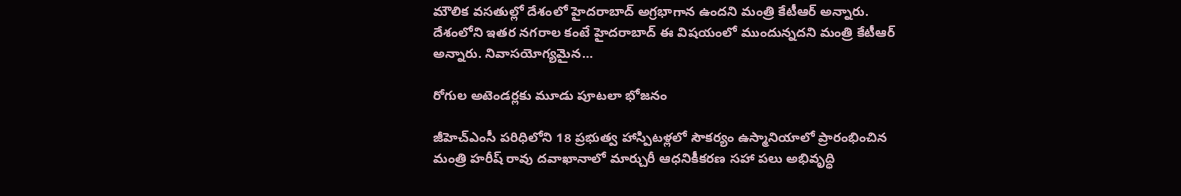మౌలిక వసతుల్లో దేశంలో హైదరాబాద్‌ అ‌గ్రభాగాన ఉందని మంత్రి కేటీఆర్‌ అన్నారు. దేశంలోని ఇతర నగరాల కంటే హైదరాబాద్‌ ఈ ‌విషయంలో ముందున్నదని మంత్రి కేటీఆర్‌ అన్నారు. నివాసయోగ్యమైన…

రోగుల అటెండర్లకు మూడు పూటలా భోజనం

జీహెచ్‌ఎం‌సీ పరిధిలోని 18 ప్రభుత్వ హాస్పిటళ్లలో సౌకర్యం ఉస్మానియాలో ప్రారంభించిన మంత్రి హరీష్‌ ‌‌రావు దవాఖానాలో మార్చురీ ఆధనికీకరణ సహా పలు అభివృద్ధి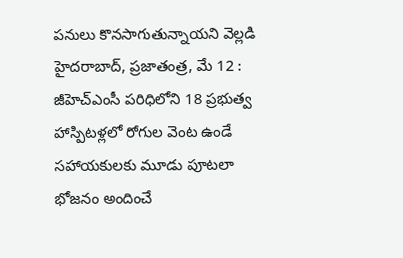పనులు కొనసాగుతున్నాయని వెల్లడి హైదరాబాద్‌, ప్రజాతంత్ర, మే 12 : జీహెచ్‌ఎం‌సీ పరిధిలోని 18 ప్రభుత్వ హాస్పిటళ్లలో రోగుల వెంట ఉండే సహాయకులకు మూడు పూటలా భోజనం అందించే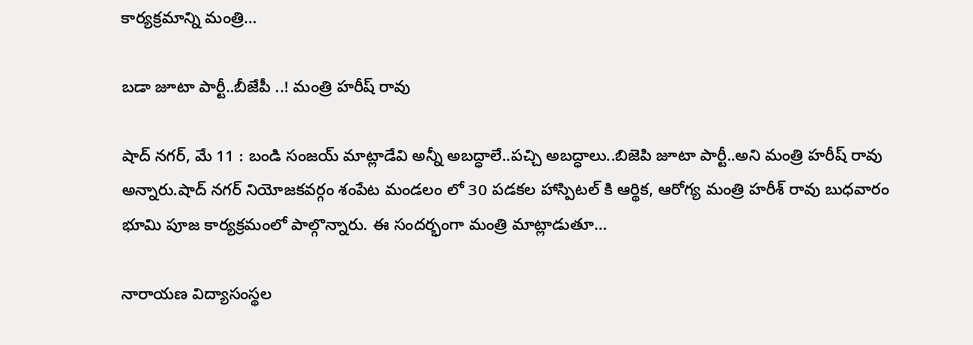కార్యక్రమాన్ని మంత్రి…

బడా జూటా పార్టీ..బీజేపీ ..! మంత్రి హరీష్‌ ‌రావు

షాద్‌ ‌నగర్‌, మే 11 : బండి సంజయ్‌ ‌మాట్లాడేవి అన్నీ అబద్ధాలే..పచ్చి అబద్ధాలు..బిజెపి జూటా పార్టీ..అని మంత్రి హరీష్‌ ‌రావు అన్నారు.షాద్‌ ‌నగర్‌ ‌నియోజకవర్గం శంపేట మండలం లో 30 పడకల హాస్పిటల్‌ ‌కి ఆర్థిక, ఆరోగ్య మంత్రి హరీశ్‌ ‌రావు బుధవారం భూమి పూజ కార్యక్రమంలో పాల్గొన్నారు. ఈ సందర్భంగా మంత్రి మాట్లాడుతూ…

నారాయణ విద్యాసంస్థల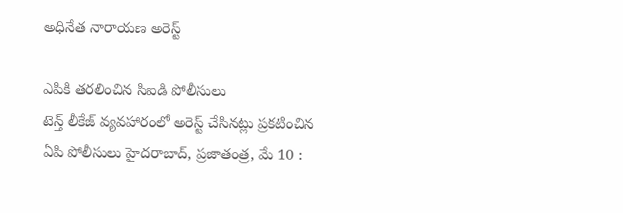అధినేత నారాయణ అరెస్ట్

ఎపికి తరలించిన సిఐడి పోలీసులు టెన్త్ ‌లీకేజ్‌ ‌వ్యవహారంలో అరెస్ట్ ‌చేసినట్లు ప్రకటించిన ఏపి పోలీసులు హైదరాబాద్‌, ప్రజాతంత్ర, మే 10 :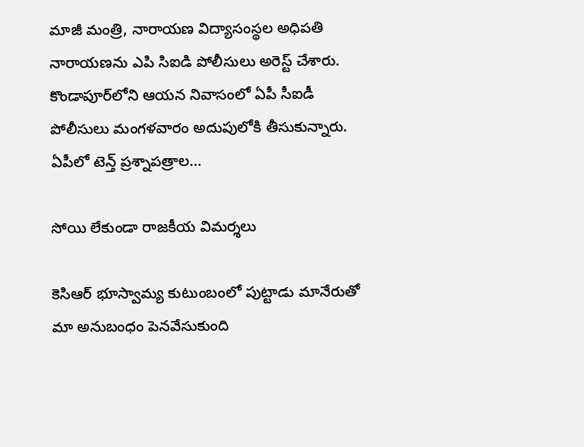మాజీ మంత్రి, నారాయణ విద్యాసంస్థల అధిపతి నారాయణను ఎపి సిఐడి పోలీసులు అరెస్ట్ ‌చేశారు. కొండాపూర్‌లోని ఆయన నివాసంలో ఏపీ సీఐడీ పోలీసులు మంగళవారం అదుపులోకి తీసుకున్నారు. ఏపీలో టెన్త్ ‌ప్రశ్నాపత్రాల…

సోయి లేకుండా రాజకీయ విమర్శలు

కెసిఆర్‌ ‌భూస్వామ్య కుటుంబంలో పుట్టాడు మానేరుతో మా అనుబంధం పెనవేసుకుంది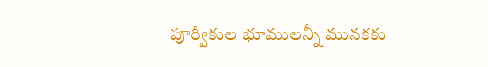పూర్వీకుల భూములన్నీ మునకకు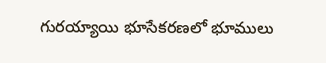గురయ్యాయి భూసేకరణలో భూములు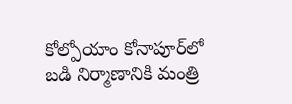కోల్పోయాం కోనాపూర్‌లో బడి నిర్మాణానికి మంత్రి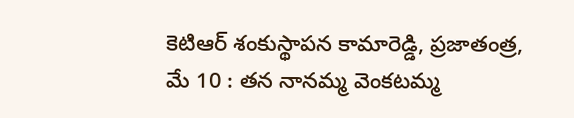కెటిఆర్‌ ‌శంకుస్థాపన కామారెడ్డి, ప్రజాతంత్ర, మే 10 : తన నానమ్మ వెంకటమ్మ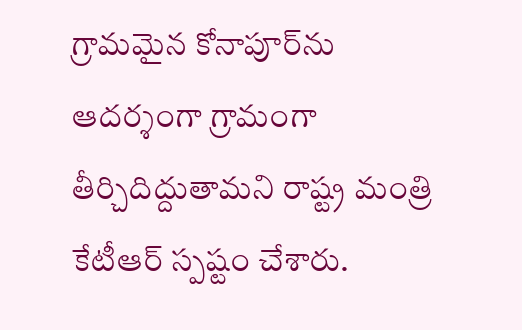గ్రామమైన కోనాపూర్‌ను ఆదర్శంగా గ్రామంగా తీర్చిదిద్దుతామని రాష్ట్ర మంత్రి కేటీఆర్‌ ‌స్పష్టం చేశారు.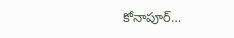కోనాపూర్‌…